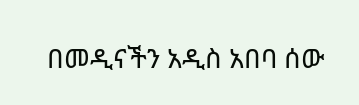በመዲናችን አዲስ አበባ ሰው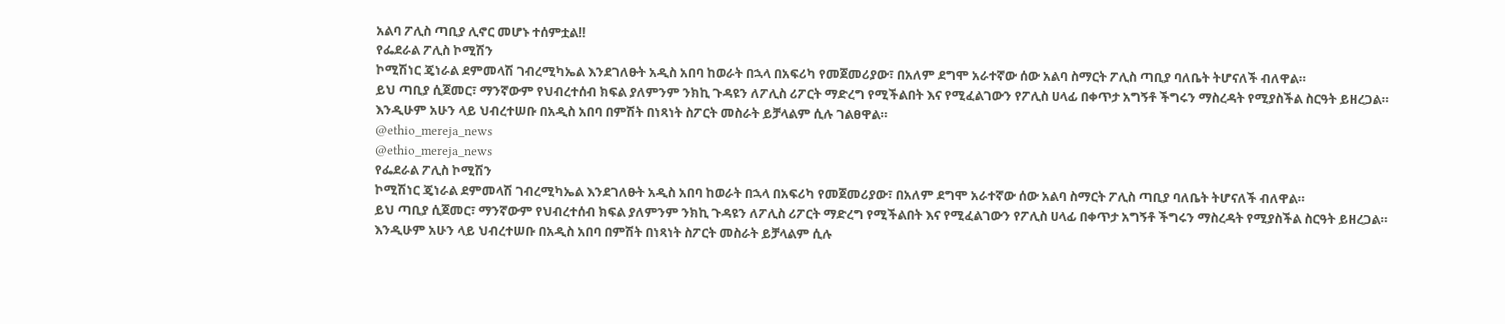አልባ ፖሊስ ጣቢያ ሊኖር መሆኑ ተሰምቷል‼
የፌደራል ፖሊስ ኮሚሽን
ኮሚሽነር ጄነራል ደምመላሽ ገብረሚካኤል እንደገለፁት አዲስ አበባ ከወራት በኋላ በአፍሪካ የመጀመሪያው፣ በአለም ደግሞ አራተኛው ሰው አልባ ስማርት ፖሊስ ጣቢያ ባለቤት ትሆናለች ብለዋል።
ይህ ጣቢያ ሲጀመር፣ ማንኛውም የህብረተሰብ ክፍል ያለምንም ንክኪ ጉዳዩን ለፖሊስ ሪፖርት ማድረግ የሚችልበት እና የሚፈልገውን የፖሊስ ሀላፊ በቀጥታ አግኝቶ ችግሩን ማስረዳት የሚያስችል ስርዓት ይዘረጋል።
እንዲሁም አሁን ላይ ህብረተሠቡ በአዲስ አበባ በምሽት በነጻነት ስፖርት መስራት ይቻላልም ሲሉ ገልፀዋል።
@ethio_mereja_news
@ethio_mereja_news
የፌደራል ፖሊስ ኮሚሽን
ኮሚሽነር ጄነራል ደምመላሽ ገብረሚካኤል እንደገለፁት አዲስ አበባ ከወራት በኋላ በአፍሪካ የመጀመሪያው፣ በአለም ደግሞ አራተኛው ሰው አልባ ስማርት ፖሊስ ጣቢያ ባለቤት ትሆናለች ብለዋል።
ይህ ጣቢያ ሲጀመር፣ ማንኛውም የህብረተሰብ ክፍል ያለምንም ንክኪ ጉዳዩን ለፖሊስ ሪፖርት ማድረግ የሚችልበት እና የሚፈልገውን የፖሊስ ሀላፊ በቀጥታ አግኝቶ ችግሩን ማስረዳት የሚያስችል ስርዓት ይዘረጋል።
እንዲሁም አሁን ላይ ህብረተሠቡ በአዲስ አበባ በምሽት በነጻነት ስፖርት መስራት ይቻላልም ሲሉ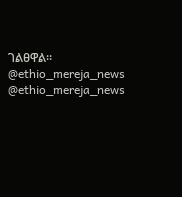ገልፀዋል።
@ethio_mereja_news
@ethio_mereja_news